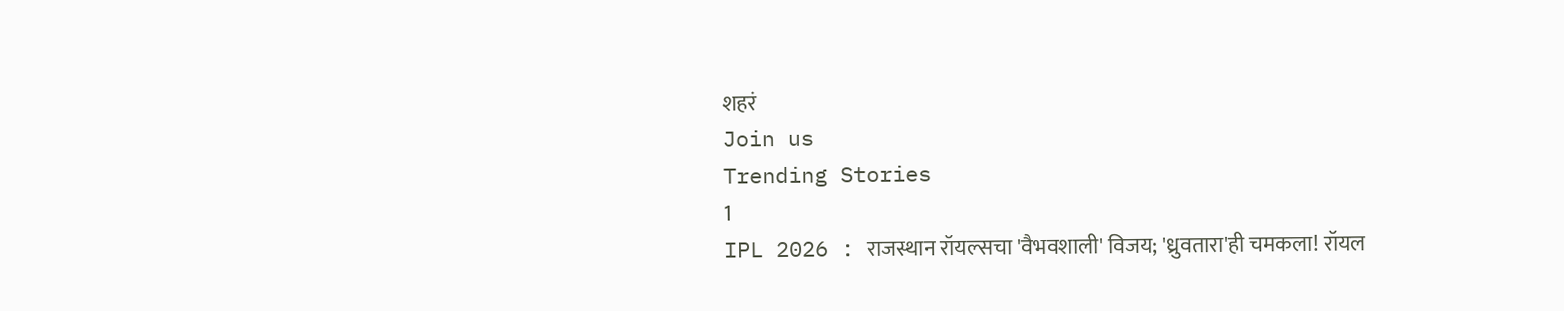शहरं
Join us
Trending Stories
1
IPL 2026 : राजस्थान रॉयल्सचा 'वैभवशाली' विजय; 'ध्रुवतारा'ही चमकला! रॉयल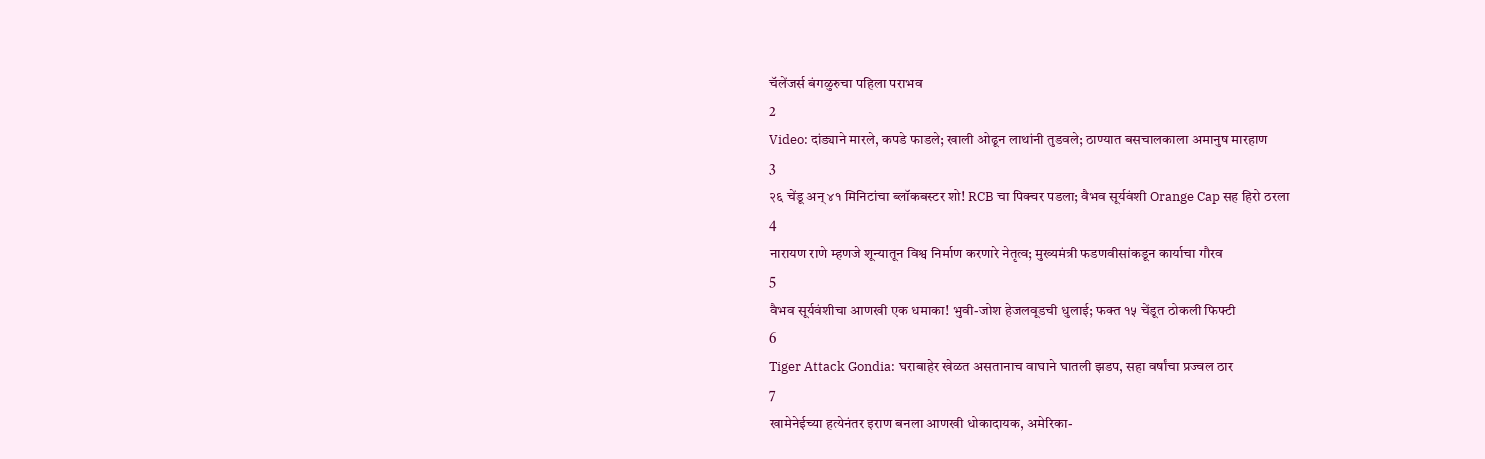चॅलेंजर्स बंगळुरुचा पहिला पराभव
2
Video: दांड्याने मारले, कपडे फाडले; खाली ओढून लाथांनी तुडवले; ठाण्यात बसचालकाला अमानुष मारहाण
3
२६ चेंडू अन् ४१ मिनिटांचा ब्लॉकबस्टर शो! RCB चा पिक्चर पडला; वैभव सूर्यवंशी Orange Cap सह हिरो ठरला
4
नारायण राणे म्हणजे शून्यातून विश्व निर्माण करणारे नेतृत्व; मुख्यमंत्री फडणवीसांकडून कार्याचा गौरव
5
वैभव सूर्यवंशीचा आणखी एक धमाका! भुवी-जोश हेजलवूडची धुलाई; फक्त १५ चेंडूत ठोकली फिफ्टी
6
Tiger Attack Gondia: घराबाहेर खेळत असतानाच वाघाने घातली झडप, सहा वर्षांचा प्रज्वल ठार
7
खामेनेईच्या हत्येनंतर इराण बनला आणखी धोकादायक, अमेरिका-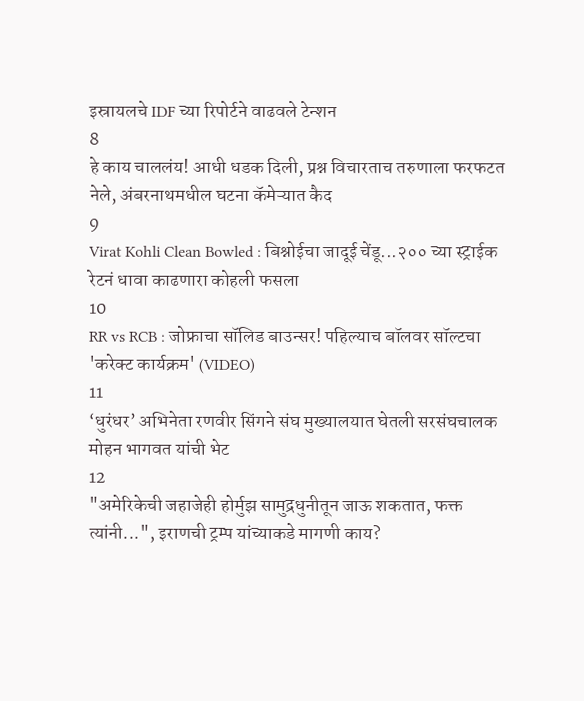इस्रायलचे IDF च्या रिपोर्टने वाढवले टेन्शन
8
हे काय चाललंय! आधी धडक दिली, प्रश्न विचारताच तरुणाला फरफटत नेले, अंबरनाथमधील घटना कॅमेऱ्यात कैद
9
Virat Kohli Clean Bowled : बिश्नोईचा जादूई चेंडू...२०० च्या स्ट्राईक रेटनं धावा काढणारा कोहली फसला
10
RR vs RCB : जोफ्राचा सॉलिड बाउन्सर! पहिल्याच बॉलवर सॉल्टचा 'करेक्ट कार्यक्रम' (VIDEO)
11
‘धुरंधर’ अभिनेता रणवीर सिंगने संघ मुख्यालयात घेतली सरसंघचालक मोहन भागवत यांची भेट
12
"अमेरिकेची जहाजेही होर्मुझ सामुद्रधुनीतून जाऊ शकतात, फक्त त्यांनी...", इराणची ट्रम्प यांच्याकडे मागणी काय?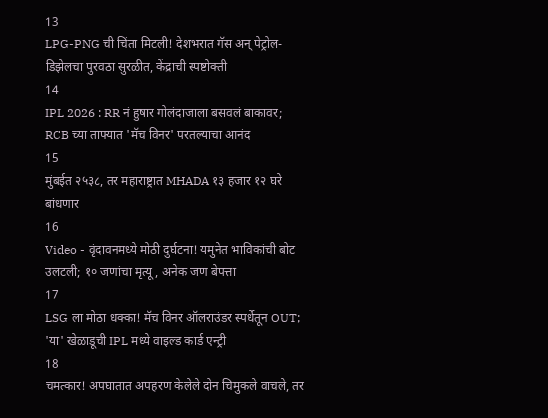13
LPG-PNG ची चिंता मिटली! देशभरात गॅस अन् पेट्रोल-डिझेलचा पुरवठा सुरळीत, केंद्राची स्पष्टोक्ती
14
IPL 2026 : RR नं हुषार गोलंदाजाला बसवलं बाकावर; RCB च्या ताफ्यात 'मॅच विनर' परतल्याचा आनंद
15
मुंबईत २५३८, तर महाराष्ट्रात MHADA १३ हजार १२ घरे बांधणार
16
Video - वृंदावनमध्ये मोठी दुर्घटना! यमुनेत भाविकांची बोट उलटली; १० जणांचा मृत्यू, अनेक जण बेपत्ता
17
LSG ला मोठा धक्का! मॅच विनर ऑलराउंडर स्पर्धेतून OUT; 'या' खेळाडूची IPL मध्ये वाइल्ड कार्ड एन्ट्री
18
चमत्कार! अपघातात अपहरण केलेले दोन चिमुकले वाचले, तर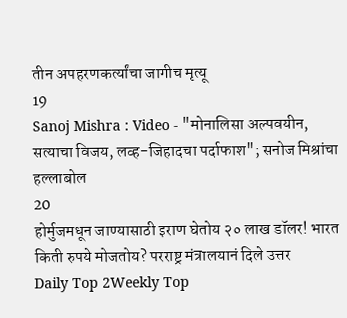तीन अपहरणकर्त्यांचा जागीच मृत्यू
19
Sanoj Mishra : Video - "मोनालिसा अल्पवयीन, सत्याचा विजय, लव्ह-जिहादचा पर्दाफाश"; सनोज मिश्रांचा हल्लाबोल
20
होर्मुजमधून जाण्यासाठी इराण घेतोय २० लाख डॉलर! भारत किती रुपये मोजतोय? परराष्ट्र मंत्रालयानं दिले उत्तर
Daily Top 2Weekly Top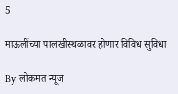5

माऊलींच्या पालखीस्थळावर होणार विविध सुविधा

By लोकमत न्यूज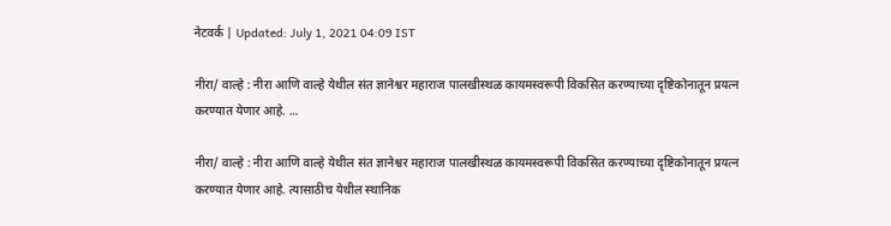नेटवर्क | Updated: July 1, 2021 04:09 IST

नीरा/ वाल्हे : नीरा आणि वाल्हे येथील संत ज्ञानेश्वर महाराज पालखीस्थळ कायमस्वरूपी विकसित करण्याच्या दृष्टिकोनातून प्रयत्न करण्यात येणार आहे. ...

नीरा/ वाल्हे : नीरा आणि वाल्हे येथील संत ज्ञानेश्वर महाराज पालखीस्थळ कायमस्वरूपी विकसित करण्याच्या दृष्टिकोनातून प्रयत्न करण्यात येणार आहे. त्यासाठीच येथील स्थानिक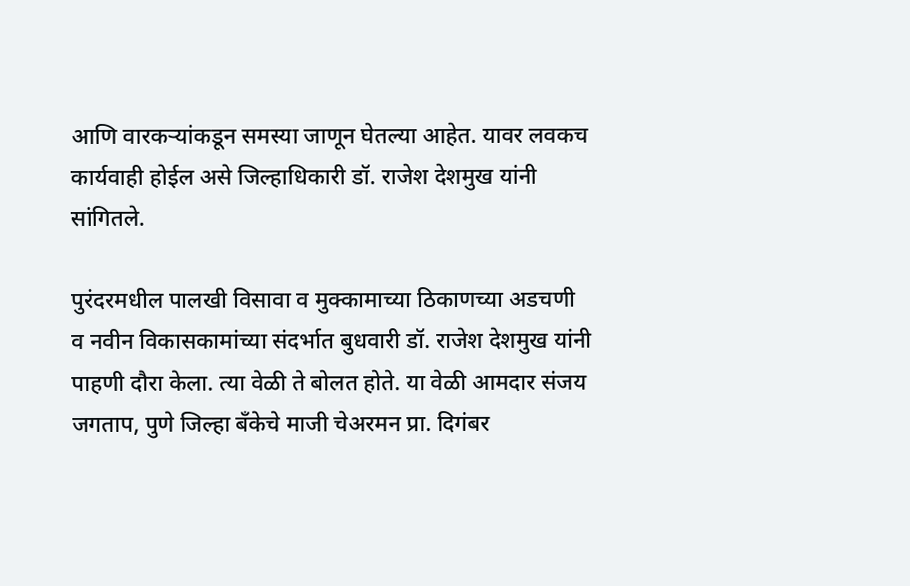आणि वारकऱ्यांकडून समस्या जाणून घेतल्या आहेत. यावर लवकच कार्यवाही होईल असे जिल्हाधिकारी डॉ. राजेश देशमुख यांनी सांगितले.

पुरंदरमधील पालखी विसावा व मुक्कामाच्या ठिकाणच्या अडचणी व नवीन विकासकामांच्या संदर्भात बुधवारी डॉ. राजेश देशमुख यांनी पाहणी दौरा केला. त्या वेळी ते बोलत होते. या वेळी आमदार संजय जगताप, पुणे जिल्हा बँकेचे माजी चेअरमन प्रा. दिगंबर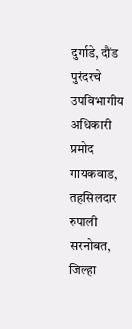दुर्गाडे, दौंड पुरंदरचे उपविभागीय अधिकारी प्रमोद गायकवाड, तहसिलदार रुपाली सरनोबत, जिल्हा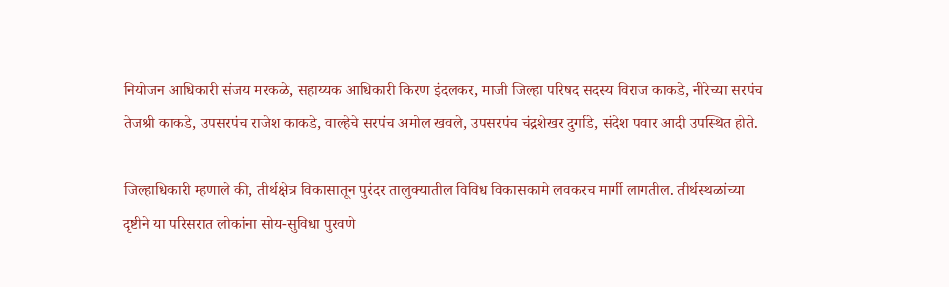नियोजन आधिकारी संजय मरकळे, सहाय्यक आधिकारी किरण इंदलकर, माजी जिल्हा परिषद सदस्य विराज काकडे, नीरेच्या सरपंच तेजश्री काकडे, उपसरपंच राजेश काकडे, वाल्हेचे सरपंच अमोल खवले, उपसरपंच चंद्रशेखर दुर्गाडे, संदेश पवार आदी उपस्थित होते.

जिल्हाधिकारी म्हणाले की, तीर्थक्षेत्र विकासातून पुरंदर तालुक्यातील विविध विकासकामे लवकरच मार्गी लागतील. तीर्थस्थळांच्या दृष्टीने या परिसरात लोकांना सोय-सुविधा पुरवणे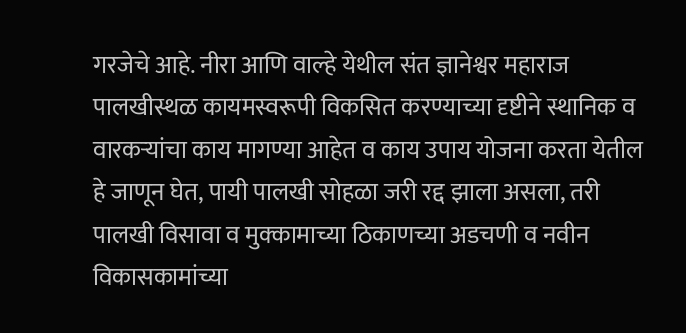गरजेचे आहे. नीरा आणि वाल्हे येथील संत ज्ञानेश्वर महाराज पालखीस्थळ कायमस्वरूपी विकसित करण्याच्या दृष्टीने स्थानिक व वारकऱ्यांचा काय मागण्या आहेत व काय उपाय योजना करता येतील हे जाणून घेत, पायी पालखी सोहळा जरी रद्द झाला असला, तरी पालखी विसावा व मुक्कामाच्या ठिकाणच्या अडचणी व नवीन विकासकामांच्या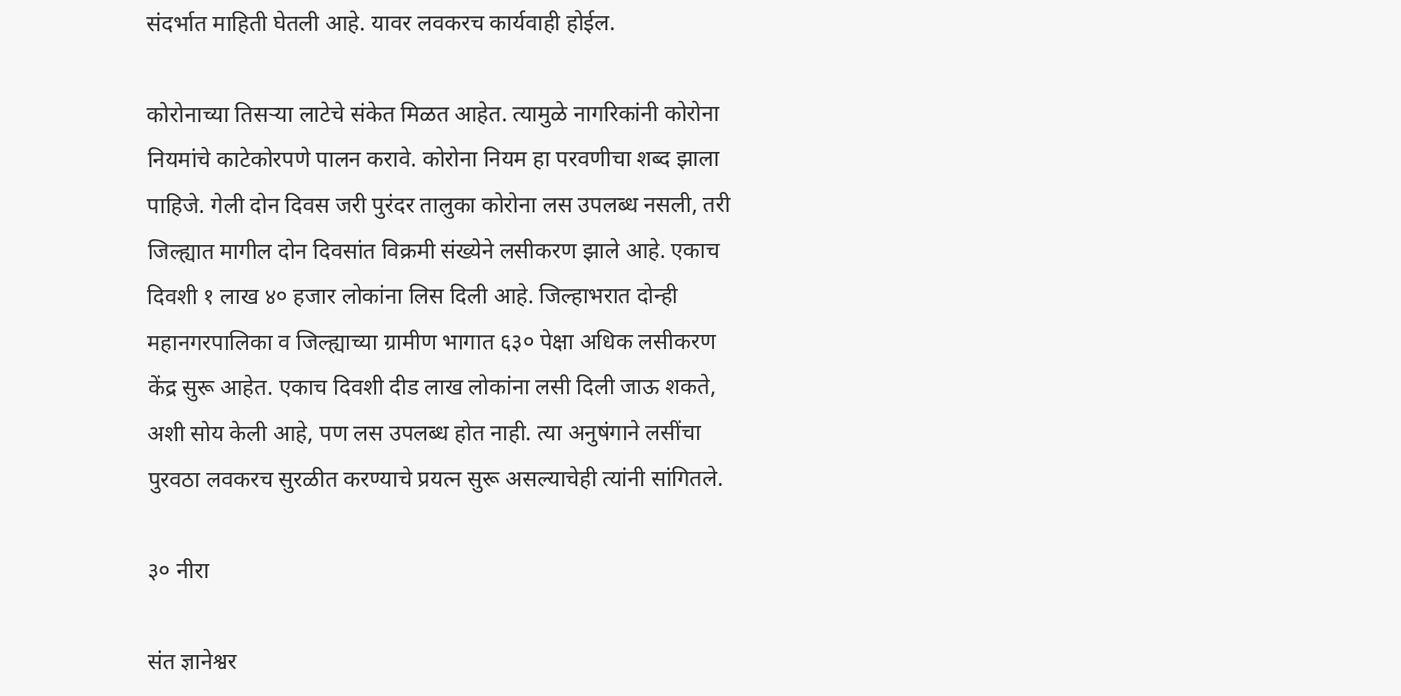संदर्भात माहिती घेतली आहे. यावर लवकरच कार्यवाही होईल.

कोरोनाच्या तिसऱ्या लाटेचे संकेत मिळत आहेत. त्यामुळे नागरिकांनी कोरोना नियमांचे काटेकोरपणे पालन करावे. कोरोना नियम हा परवणीचा शब्द झाला पाहिजे. गेली दोन दिवस जरी पुरंदर तालुका कोरोना लस उपलब्ध नसली, तरी जिल्ह्यात मागील दोन दिवसांत विक्रमी संख्येने लसीकरण झाले आहे. एकाच दिवशी १ लाख ४० हजार लोकांना लिस दिली आहे. जिल्हाभरात दोन्ही महानगरपालिका व जिल्ह्याच्या ग्रामीण भागात ६३० पेक्षा अधिक लसीकरण केंद्र सुरू आहेत. एकाच दिवशी दीड लाख लोकांना लसी दिली जाऊ शकते, अशी सोय केली आहे, पण लस उपलब्ध होत नाही. त्या अनुषंगाने लसींचा पुरवठा लवकरच सुरळीत करण्याचे प्रयत्न सुरू असल्याचेही त्यांनी सांगितले.

३० नीरा

संत ज्ञानेश्वर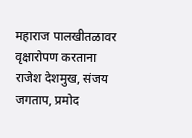महाराज पालखीतळावर वृक्षारोपण करताना राजेश देशमुख, संजय जगताप, प्रमोद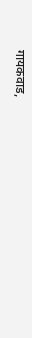गायकवाड,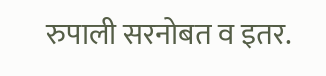रुपाली सरनोबत व इतर.